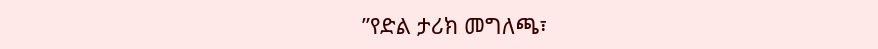ʺየድል ታሪክ መግለጫ፣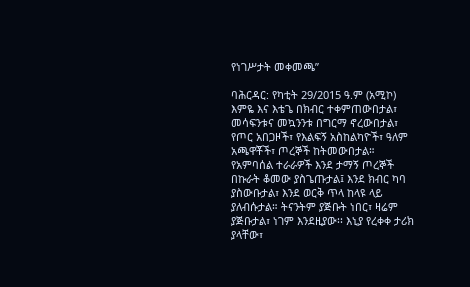የነገሥታት መቀመጫ”

ባሕርዳር: የካቲት 29/2015 ዓ.ም (አሚኮ) እምዬ እና እቴጌ በክብር ተቀምጠውበታል፣ መሳፍንቱና መኳንንቱ በግርማ ኖረውበታል፣ የጦር አበጋዞች፣ የእልፍኝ አስከልካዮች፣ ዓለም አጫዋቾች፣ ጦረኞች ከትመውበታል። የአምባሰል ተራራዎች እንደ ታማኝ ጦረኞች በኩራት ቆመው ያስጌጡታል፤ እንደ ክብር ካባ ያስውቡታል፣ እንደ ወርቅ ጥላ ከላዩ ላይ ያለብሱታል። ትናንትም ያጅቡት ነበር፣ ዛሬም ያጅቡታል፣ ነገም እንደዚያው፡፡ እኒያ የረቀቀ ታሪክ ያላቸው፣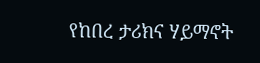የከበረ ታሪክና ሃይማኖት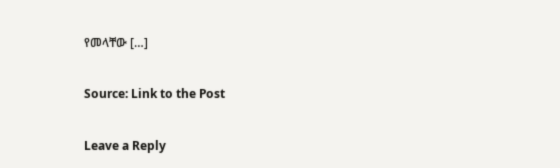የመላቸው […]

Source: Link to the Post

Leave a Reply